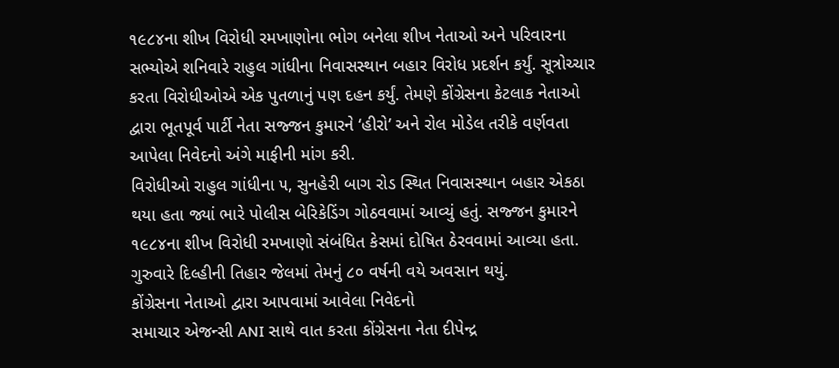૧૯૮૪ના શીખ વિરોધી રમખાણોના ભોગ બનેલા શીખ નેતાઓ અને પરિવારના સભ્યોએ શનિવારે રાહુલ ગાંધીના નિવાસસ્થાન બહાર વિરોધ પ્રદર્શન કર્યું. સૂત્રોચ્ચાર કરતા વિરોધીઓએ એક પુતળાનું પણ દહન કર્યું. તેમણે કોંગ્રેસના કેટલાક નેતાઓ દ્વારા ભૂતપૂર્વ પાર્ટી નેતા સજ્જન કુમારને ‘હીરો’ અને રોલ મોડેલ તરીકે વર્ણવતા આપેલા નિવેદનો અંગે માફીની માંગ કરી.
વિરોધીઓ રાહુલ ગાંધીના ૫, સુનહેરી બાગ રોડ સ્થિત નિવાસસ્થાન બહાર એકઠા થયા હતા જ્યાં ભારે પોલીસ બેરિકેડિંગ ગોઠવવામાં આવ્યું હતું. સજ્જન કુમારને ૧૯૮૪ના શીખ વિરોધી રમખાણો સંબંધિત કેસમાં દોષિત ઠેરવવામાં આવ્યા હતા. ગુરુવારે દિલ્હીની તિહાર જેલમાં તેમનું ૮૦ વર્ષની વયે અવસાન થયું.
કોંગ્રેસના નેતાઓ દ્વારા આપવામાં આવેલા નિવેદનો
સમાચાર એજન્સી ANI સાથે વાત કરતા કોંગ્રેસના નેતા દીપેન્દ્ર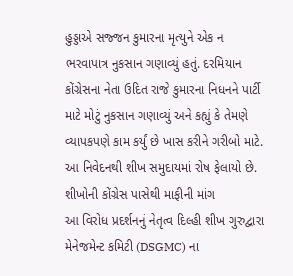હુડ્ડાએ સજ્જન કુમારના મૃત્યુને એક ન ભરવાપાત્ર નુકસાન ગણાવ્યું હતું. દરમિયાન કોંગ્રેસના નેતા ઉદિત રાજે કુમારના નિધનને પાર્ટી માટે મોટું નુકસાન ગણાવ્યું અને કહ્યું કે તેમણે વ્યાપકપણે કામ કર્યું છે ખાસ કરીને ગરીબો માટે. આ નિવેદનથી શીખ સમુદાયમાં રોષ ફેલાયો છે.
શીખોની કોંગ્રેસ પાસેથી માફીની માંગ
આ વિરોધ પ્રદર્શનનું નેતૃત્વ દિલ્હી શીખ ગુરુદ્વારા મેનેજમેન્ટ કમિટી (DSGMC) ના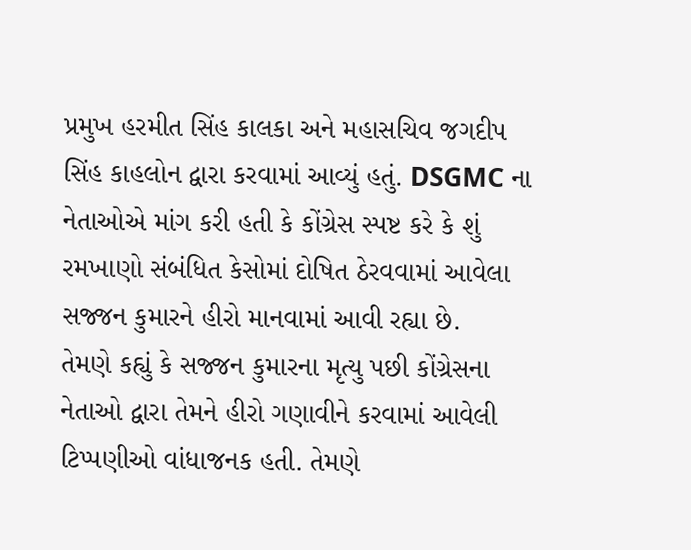પ્રમુખ હરમીત સિંહ કાલકા અને મહાસચિવ જગદીપ સિંહ કાહલોન દ્વારા કરવામાં આવ્યું હતું. DSGMC ના નેતાઓએ માંગ કરી હતી કે કોંગ્રેસ સ્પષ્ટ કરે કે શું રમખાણો સંબંધિત કેસોમાં દોષિત ઠેરવવામાં આવેલા સજ્જન કુમારને હીરો માનવામાં આવી રહ્યા છે.
તેમણે કહ્યું કે સજ્જન કુમારના મૃત્યુ પછી કોંગ્રેસના નેતાઓ દ્વારા તેમને હીરો ગણાવીને કરવામાં આવેલી ટિપ્પણીઓ વાંધાજનક હતી. તેમણે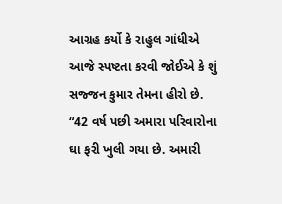આગ્રહ કર્યો કે રાહુલ ગાંધીએ આજે સ્પષ્ટતા કરવી જોઈએ કે શું સજ્જન કુમાર તેમના હીરો છે. “42 વર્ષ પછી અમારા પરિવારોના ઘા ફરી ખુલી ગયા છે. અમારી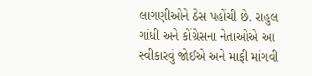લાગણીઓને ઠેસ પહોંચી છે. રાહુલ ગાંધી અને કોંગ્રેસના નેતાઓએ આ સ્વીકારવું જોઈએ અને માફી માંગવી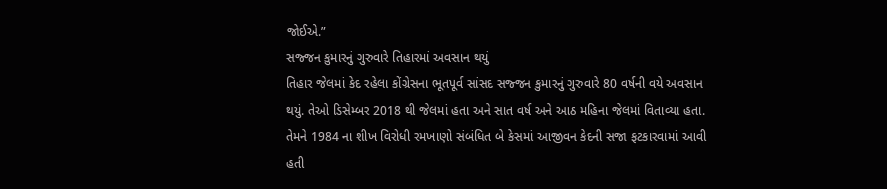જોઈએ.”
સજ્જન કુમારનું ગુરુવારે તિહારમાં અવસાન થયું
તિહાર જેલમાં કેદ રહેલા કોંગ્રેસના ભૂતપૂર્વ સાંસદ સજ્જન કુમારનું ગુરુવારે 80 વર્ષની વયે અવસાન થયું. તેઓ ડિસેમ્બર 2018 થી જેલમાં હતા અને સાત વર્ષ અને આઠ મહિના જેલમાં વિતાવ્યા હતા. તેમને 1984 ના શીખ વિરોધી રમખાણો સંબંધિત બે કેસમાં આજીવન કેદની સજા ફટકારવામાં આવી હતી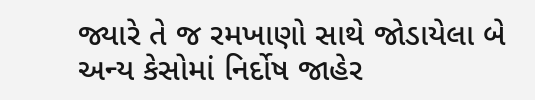જ્યારે તે જ રમખાણો સાથે જોડાયેલા બે અન્ય કેસોમાં નિર્દોષ જાહેર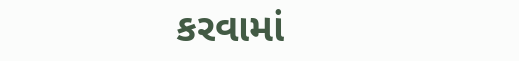કરવામાં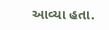આવ્યા હતા.